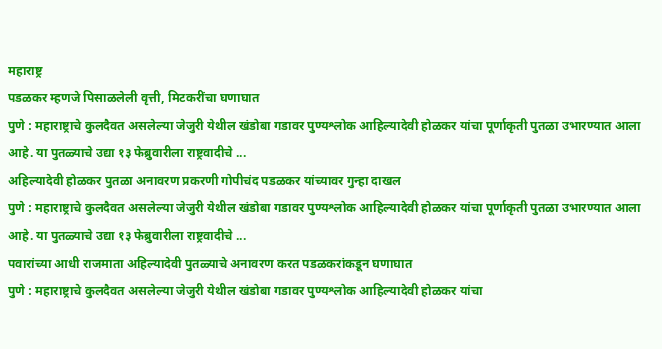महाराष्ट्र
पडळकर म्हणजे पिसाळलेली वृत्ती, मिटकरींचा घणाघात
पुणे : महाराष्ट्राचे कुलदैवत असलेल्या जेजुरी येथील खंडोबा गडावर पुण्यश्लोक आहिल्यादेवी होळकर यांचा पूर्णाकृती पुतळा उभारण्यात आला आहे. या पुतळ्याचे उद्या १३ फेब्रुवारीला राष्ट्रवादीचे ...
अहिल्यादेवी होळकर पुतळा अनावरण प्रकरणी गोपीचंद पडळकर यांच्यावर गुन्हा दाखल
पुणे : महाराष्ट्राचे कुलदैवत असलेल्या जेजुरी येथील खंडोबा गडावर पुण्यश्लोक आहिल्यादेवी होळकर यांचा पूर्णाकृती पुतळा उभारण्यात आला आहे. या पुतळ्याचे उद्या १३ फेब्रुवारीला राष्ट्रवादीचे ...
पवारांच्या आधी राजमाता अहिल्यादेवी पुतळ्याचे अनावरण करत पडळकरांकडून घणाघात
पुणे : महाराष्ट्राचे कुलदैवत असलेल्या जेजुरी येथील खंडोबा गडावर पुण्यश्लोक आहिल्यादेवी होळकर यांचा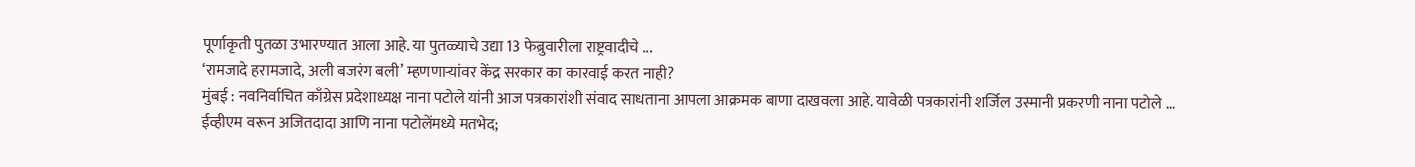पूर्णाकृती पुतळा उभारण्यात आला आहे. या पुतळ्याचे उद्या 13 फेब्रुवारीला राष्ट्रवादीचे ...
‘रामजादे हरामजादे, अली बजरंग बली’ म्हणणाऱ्यांवर केंद्र सरकार का कारवाई करत नाही?
मुंबई : नवनिर्वाचित काँग्रेस प्रदेशाध्यक्ष नाना पटोले यांनी आज पत्रकारांशी संवाद साधताना आपला आक्रमक बाणा दाखवला आहे. यावेळी पत्रकारांनी शर्जिल उस्मानी प्रकरणी नाना पटोले ...
ईव्हीएम वरून अजितदादा आणि नाना पटोलेंमध्ये मतभेद;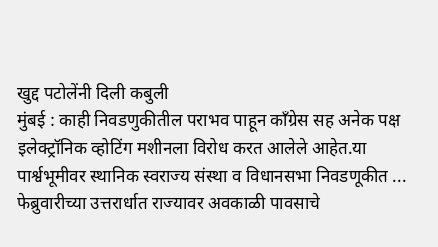खुद्द पटोलेंनी दिली कबुली
मुंबई : काही निवडणुकीतील पराभव पाहून कॉंग्रेस सह अनेक पक्ष इलेक्ट्रॉनिक व्होटिंग मशीनला विरोध करत आलेले आहेत.या पार्श्वभूमीवर स्थानिक स्वराज्य संस्था व विधानसभा निवडणूकीत ...
फेब्रुवारीच्या उत्तरार्धात राज्यावर अवकाळी पावसाचे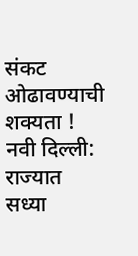संकट ओढावण्याची शक्यता !
नवी दिल्ली: राज्यात सध्या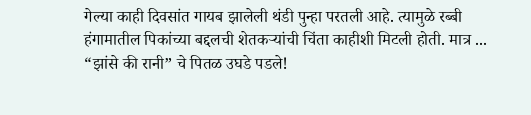गेल्या काही दिवसांत गायब झालेली थंडी पुन्हा परतली आहे. त्यामुळे रब्बी हंगामातील पिकांच्या बद्दलची शेतकऱ्यांची चिंता काहीशी मिटली होती. मात्र ...
“झांसे की रानी” चे पितळ उघडे पडले!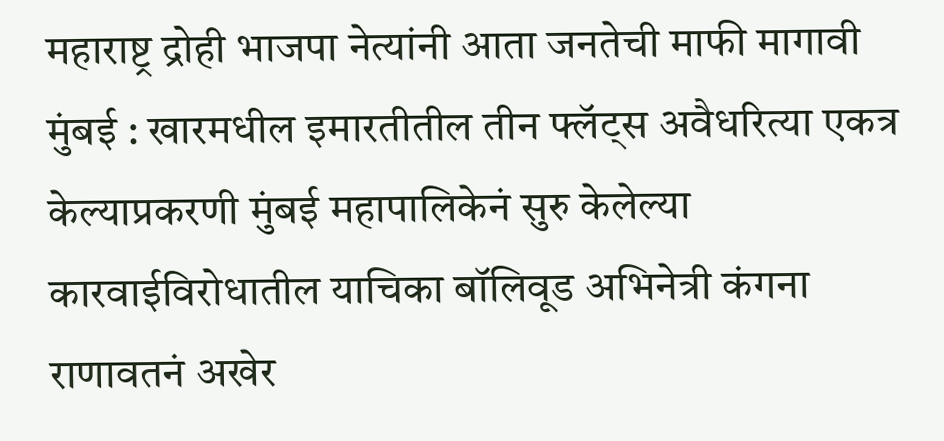महाराष्ट्र द्रोही भाजपा नेत्यांनी आता जनतेची माफी मागावी
मुंबई : खारमधील इमारतीतील तीन फ्लॅट्स अवैधरित्या एकत्र केल्याप्रकरणी मुंबई महापालिकेनं सुरु केलेल्या कारवाईविरोधातील याचिका बॉलिवूड अभिनेत्री कंगना राणावतनं अखेर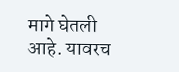मागे घेतली आहे. यावरच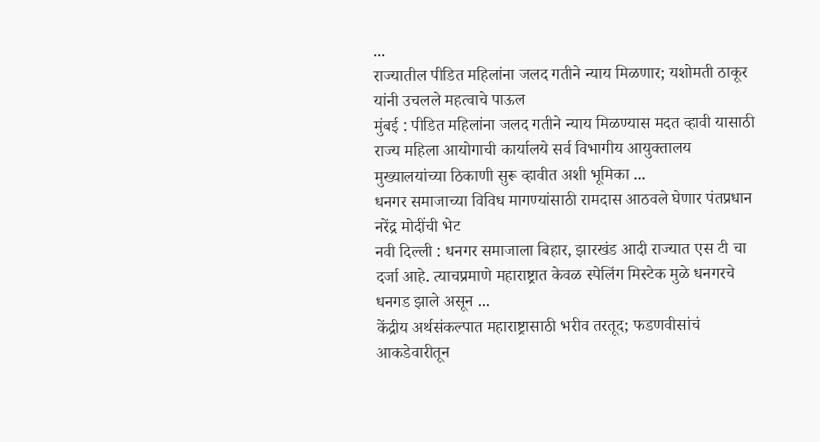...
राज्यातील पीडित महिलांना जलद गतीने न्याय मिळणार; यशोमती ठाकूर यांनी उचलले महत्वाचे पाऊल
मुंबई : पीडित महिलांना जलद गतीने न्याय मिळण्यास मदत व्हावी यासाठी राज्य महिला आयोगाची कार्यालये सर्व विभागीय आयुक्तालय मुख्यालयांच्या ठिकाणी सुरू व्हावीत अशी भूमिका ...
धनगर समाजाच्या विविध मागण्यांसाठी रामदास आठवले घेणार पंतप्रधान नरेंद्र मोदींची भेट
नवी दिल्ली : धनगर समाजाला बिहार, झारखंड आदी राज्यात एस टी चा दर्जा आहे. त्याचप्रमाणे महाराष्ट्रात केवळ स्पेलिंग मिस्टेक मुळे धनगरचे धनगड झाले असून ...
केंद्रीय अर्थसंकल्पात महाराष्ट्रासाठी भरीव तरतूद; फडणवीसांचं आकडेवारीतून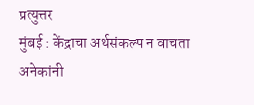प्रत्युत्तर
मुंबई : केंद्राचा अर्थसंकल्प न वाचता अनेकांनी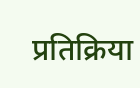प्रतिक्रिया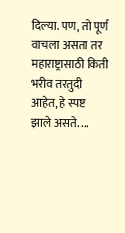दिल्या. पण, तो पूर्ण वाचला असता तर महाराष्ट्रासाठी किती भरीव तरतुदी आहेत, हे स्पष्ट झाले असते. ...